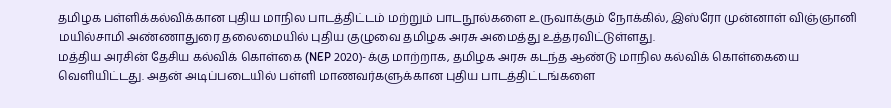தமிழக பள்ளிக்கல்விக்கான புதிய மாநில பாடத்திட்டம் மற்றும் பாடநூல்களை உருவாக்கும் நோக்கில், இஸ்ரோ முன்னாள் விஞ்ஞானி மயில்சாமி அண்ணாதுரை தலைமையில் புதிய குழுவை தமிழக அரசு அமைத்து உத்தரவிட்டுள்ளது.
மத்திய அரசின் தேசிய கல்விக் கொள்கை (NEP 2020)-க்கு மாற்றாக, தமிழக அரசு கடந்த ஆண்டு மாநில கல்விக் கொள்கையை வெளியிட்டது. அதன் அடிப்படையில் பள்ளி மாணவர்களுக்கான புதிய பாடத்திட்டங்களை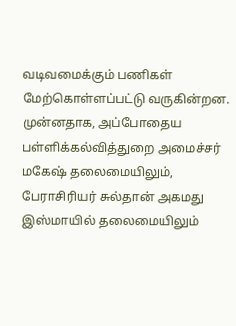வடிவமைக்கும் பணிகள் மேற்கொள்ளப்பட்டு வருகின்றன.
முன்னதாக, அப்போதைய பள்ளிக்கல்வித்துறை அமைச்சர் மகேஷ் தலைமையிலும், பேராசிரியர் சுல்தான் அகமது இஸ்மாயில் தலைமையிலும்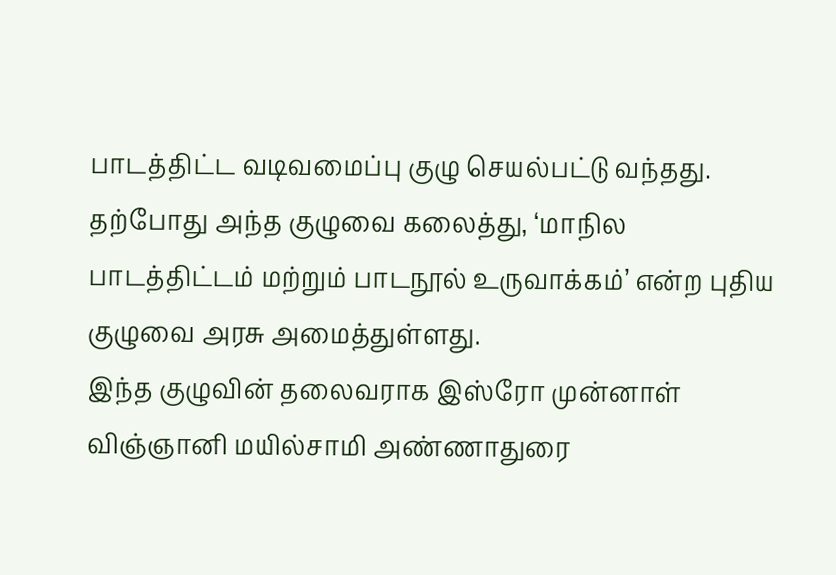பாடத்திட்ட வடிவமைப்பு குழு செயல்பட்டு வந்தது. தற்போது அந்த குழுவை கலைத்து, ‘மாநில பாடத்திட்டம் மற்றும் பாடநூல் உருவாக்கம்’ என்ற புதிய குழுவை அரசு அமைத்துள்ளது.
இந்த குழுவின் தலைவராக இஸ்ரோ முன்னாள் விஞ்ஞானி மயில்சாமி அண்ணாதுரை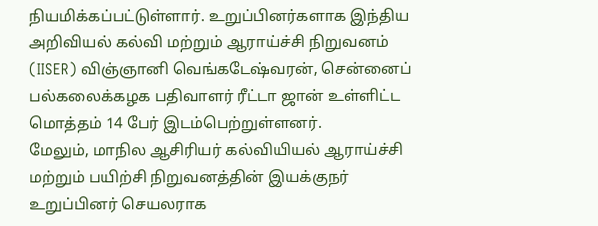நியமிக்கப்பட்டுள்ளார். உறுப்பினர்களாக இந்திய அறிவியல் கல்வி மற்றும் ஆராய்ச்சி நிறுவனம் (IISER) விஞ்ஞானி வெங்கடேஷ்வரன், சென்னைப் பல்கலைக்கழக பதிவாளர் ரீட்டா ஜான் உள்ளிட்ட மொத்தம் 14 பேர் இடம்பெற்றுள்ளனர்.
மேலும், மாநில ஆசிரியர் கல்வியியல் ஆராய்ச்சி மற்றும் பயிற்சி நிறுவனத்தின் இயக்குநர் உறுப்பினர் செயலராக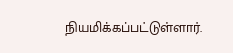நியமிக்கப்பட்டுள்ளார்.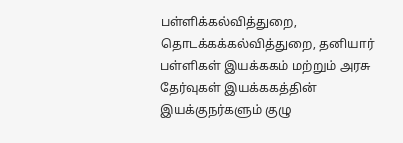பள்ளிக்கல்வித்துறை, தொடக்கக்கல்வித்துறை, தனியார் பள்ளிகள் இயக்ககம் மற்றும் அரசு தேர்வுகள் இயக்ககத்தின் இயக்குநர்களும் குழு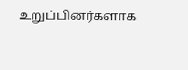உறுப்பினர்களாக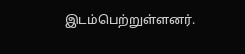இடம்பெற்றுள்ளனர்.